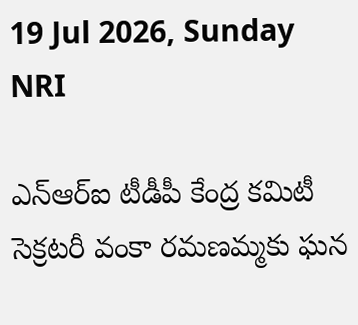19 Jul 2026, Sunday
NRI

ఎన్ఆర్ఐ టీడీపీ కేంద్ర కమిటీ సెక్రటరీ వంకా రమణమ్మకు ఘన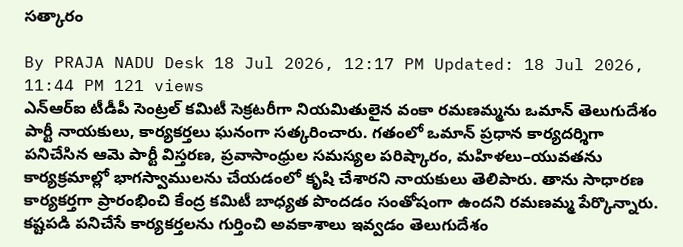సత్కారం

By PRAJA NADU Desk 18 Jul 2026, 12:17 PM Updated: 18 Jul 2026, 11:44 PM 121 views
ఎన్ఆర్ఐ టీడీపీ సెంట్రల్ కమిటీ సెక్రటరీగా నియమితులైన వంకా రమణమ్మను ఒమాన్‌ తెలుగుదేశం పార్టీ నాయకులు, కార్యకర్తలు ఘనంగా సత్కరించారు. గతంలో ఒమాన్‌ ప్రధాన కార్యదర్శిగా పనిచేసిన ఆమె పార్టీ విస్తరణ, ప్రవాసాంధ్రుల సమస్యల పరిష్కారం, మహిళలు–యువతను కార్యక్రమాల్లో భాగస్వాములను చేయడంలో కృషి చేశారని నాయకులు తెలిపారు. తాను సాధారణ కార్యకర్తగా ప్రారంభించి కేంద్ర కమిటీ బాధ్యత పొందడం సంతోషంగా ఉందని రమణమ్మ పేర్కొన్నారు. కష్టపడి పనిచేసే కార్యకర్తలను గుర్తించి అవకాశాలు ఇవ్వడం తెలుగుదేశం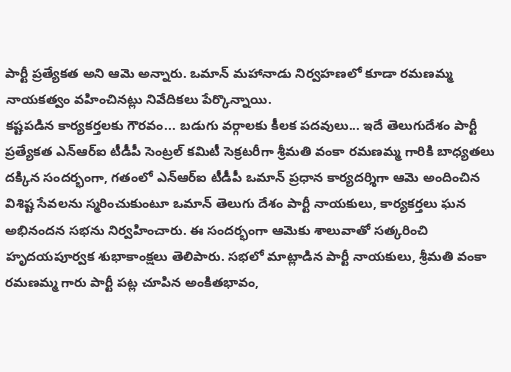పార్టీ ప్రత్యేకత అని ఆమె అన్నారు. ఒమాన్‌ మహానాడు నిర్వహణలో కూడా రమణమ్మ నాయకత్వం వహించినట్లు నివేదికలు పేర్కొన్నాయి.
కష్టపడిన కార్యకర్తలకు గౌరవం... బడుగు వర్గాలకు కీలక పదవులు... ఇదే తెలుగుదేశం పార్టీ ప్రత్యేకత ఎన్ఆర్ఐ టీడీపీ సెంట్రల్ కమిటీ సెక్రటరీగా శ్రీమతి వంకా రమణమ్మ గారికి బాధ్యతలు దక్కిన సందర్భంగా, గతంలో ఎన్ఆర్ఐ టీడీపీ ఒమాన్ ప్రధాన కార్యదర్శిగా ఆమె అందించిన విశిష్ట సేవలను స్మరించుకుంటూ ఒమాన్ తెలుగు దేశం పార్టీ నాయకులు, కార్యకర్తలు ఘన అభినందన సభను నిర్వహించారు. ఈ సందర్భంగా ఆమెకు శాలువాతో సత్కరించి హృదయపూర్వక శుభాకాంక్షలు తెలిపారు. సభలో మాట్లాడిన పార్టీ నాయకులు, శ్రీమతి వంకా రమణమ్మ గారు పార్టీ పట్ల చూపిన అంకితభావం,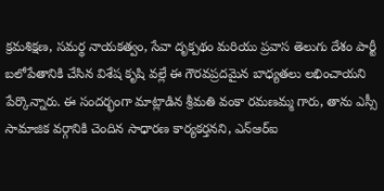క్రమశిక్షణ, సమర్థ నాయకత్వం, సేవా దృక్పథం మరియు ప్రవాస తెలుగు దేశం పార్టీ బలోపేతానికి చేసిన విశేష కృషి వల్లే ఈ గౌరవప్రదమైన బాధ్యతలు లభించాయని పేర్కొన్నారు. ఈ సందర్భంగా మాట్లాడిన శ్రీమతి వంకా రమణమ్మ గారు, తాను ఎస్సీ సామాజిక వర్గానికి చెందిన సాధారణ కార్యకర్తనని, ఎన్ఆర్ఐ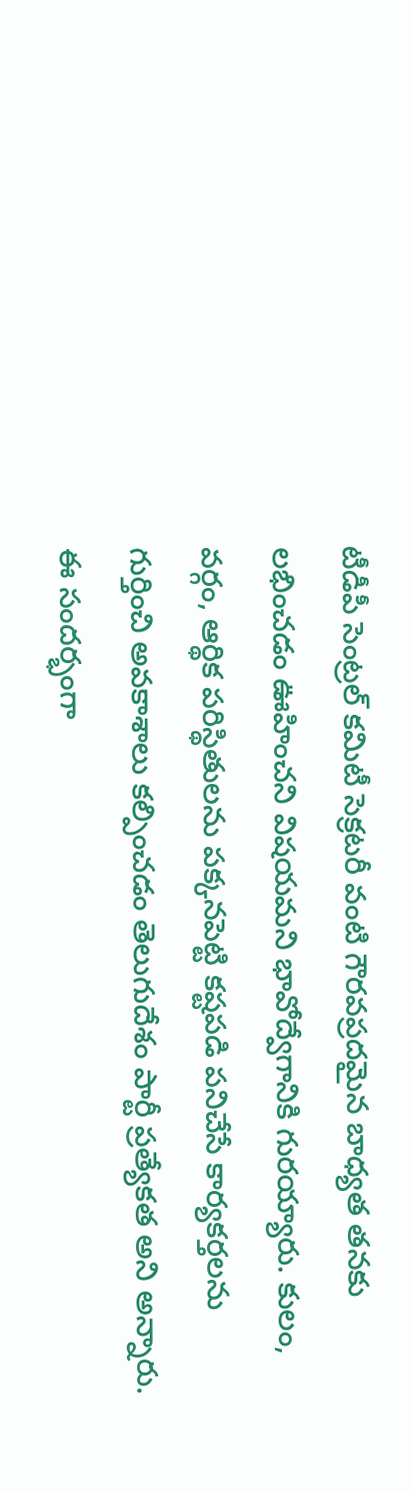టీడీపీ సెంట్రల్ కమిటీ సెక్రటరీ వంటి గౌరవప్రదమైన బాధ్యత తనకు లభించడం ఊహించని విషయమని భావోద్వేగానికి గురయ్యారు. కులం, వర్గం, ఆర్థిక పరిస్థితులను పక్కనపెట్టి కష్టపడి పనిచేసే కార్యకర్తలను గుర్తించి అవకాశాలు కల్పించడం తెలుగుదేశం పార్టీ ప్రత్యేకత అని అన్నారు. ఈ సందర్భంగా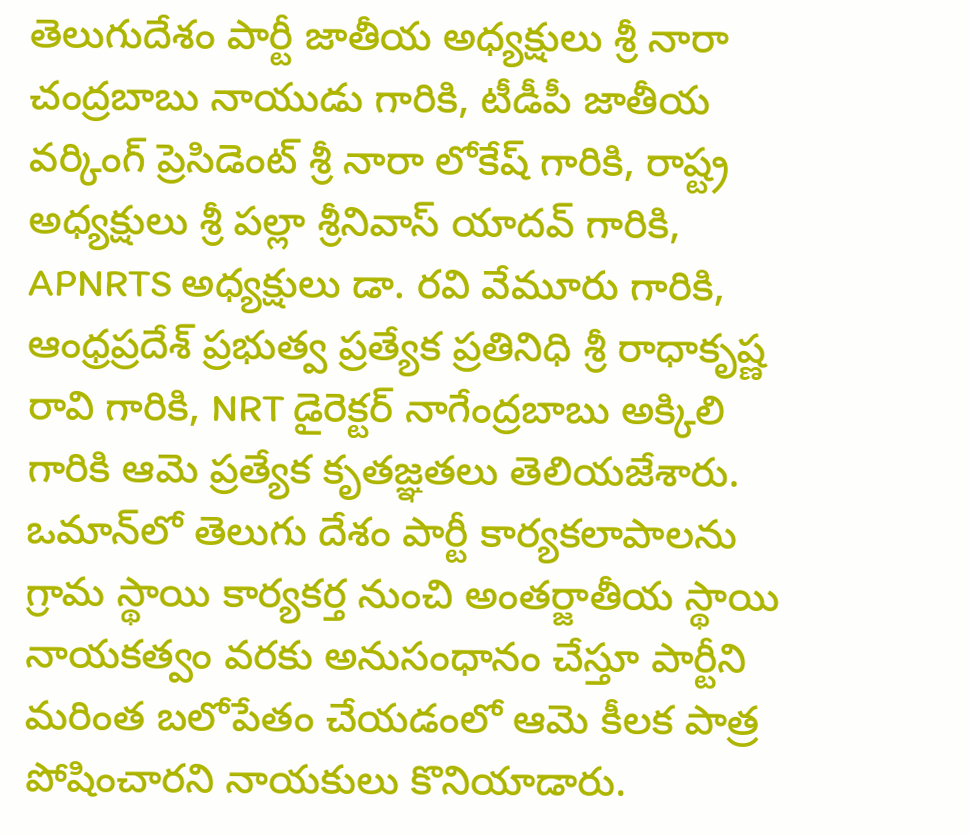తెలుగుదేశం పార్టీ జాతీయ అధ్యక్షులు శ్రీ నారా చంద్రబాబు నాయుడు గారికి, టీడీపీ జాతీయ వర్కింగ్ ప్రెసిడెంట్ శ్రీ నారా లోకేష్ గారికి, రాష్ట్ర అధ్యక్షులు శ్రీ పల్లా శ్రీనివాస్ యాదవ్ గారికి, APNRTS అధ్యక్షులు డా. రవి వేమూరు గారికి, ఆంధ్రప్రదేశ్ ప్రభుత్వ ప్రత్యేక ప్రతినిధి శ్రీ రాధాకృష్ణ రావి గారికి, NRT డైరెక్టర్ నాగేంద్రబాబు అక్కిలి గారికి ఆమె ప్రత్యేక కృతజ్ఞతలు తెలియజేశారు. ఒమాన్‌లో తెలుగు దేశం పార్టీ కార్యకలాపాలను గ్రామ స్థాయి కార్యకర్త నుంచి అంతర్జాతీయ స్థాయి నాయకత్వం వరకు అనుసంధానం చేస్తూ పార్టీని మరింత బలోపేతం చేయడంలో ఆమె కీలక పాత్ర పోషించారని నాయకులు కొనియాడారు.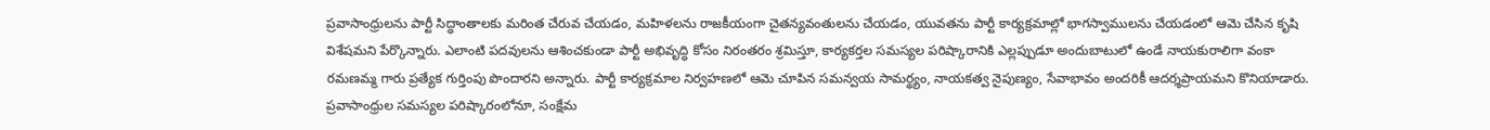ప్రవాసాంధ్రులను పార్టీ సిద్ధాంతాలకు మరింత చేరువ చేయడం, మహిళలను రాజకీయంగా చైతన్యవంతులను చేయడం, యువతను పార్టీ కార్యక్రమాల్లో భాగస్వాములను చేయడంలో ఆమె చేసిన కృషి విశేషమని పేర్కొన్నారు. ఎలాంటి పదవులను ఆశించకుండా పార్టీ అభివృద్ధి కోసం నిరంతరం శ్రమిస్తూ, కార్యకర్తల సమస్యల పరిష్కారానికి ఎల్లప్పుడూ అందుబాటులో ఉండే నాయకురాలిగా వంకా రమణమ్మ గారు ప్రత్యేక గుర్తింపు పొందారని అన్నారు. పార్టీ కార్యక్రమాల నిర్వహణలో ఆమె చూపిన సమన్వయ సామర్థ్యం, నాయకత్వ నైపుణ్యం, సేవాభావం అందరికీ ఆదర్శప్రాయమని కొనియాడారు. ప్రవాసాంధ్రుల సమస్యల పరిష్కారంలోనూ, సంక్షేమ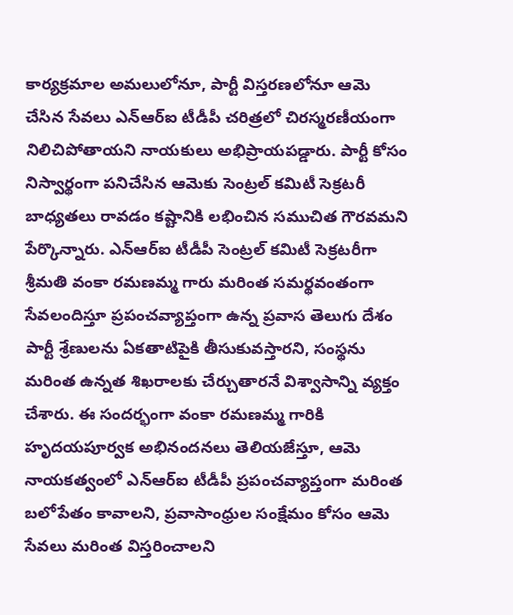కార్యక్రమాల అమలులోనూ, పార్టీ విస్తరణలోనూ ఆమె చేసిన సేవలు ఎన్ఆర్ఐ టీడీపీ చరిత్రలో చిరస్మరణీయంగా నిలిచిపోతాయని నాయకులు అభిప్రాయపడ్డారు. పార్టీ కోసం నిస్వార్థంగా పనిచేసిన ఆమెకు సెంట్రల్ కమిటీ సెక్రటరీ బాధ్యతలు రావడం కష్టానికి లభించిన సముచిత గౌరవమని పేర్కొన్నారు. ఎన్ఆర్ఐ టీడీపీ సెంట్రల్ కమిటీ సెక్రటరీగా శ్రీమతి వంకా రమణమ్మ గారు మరింత సమర్థవంతంగా సేవలందిస్తూ ప్రపంచవ్యాప్తంగా ఉన్న ప్రవాస తెలుగు దేశం పార్టీ శ్రేణులను ఏకతాటిపైకి తీసుకువస్తారని, సంస్థను మరింత ఉన్నత శిఖరాలకు చేర్చుతారనే విశ్వాసాన్ని వ్యక్తం చేశారు. ఈ సందర్భంగా వంకా రమణమ్మ గారికి హృదయపూర్వక అభినందనలు తెలియజేస్తూ, ఆమె నాయకత్వంలో ఎన్ఆర్ఐ టీడీపీ ప్రపంచవ్యాప్తంగా మరింత బలోపేతం కావాలని, ప్రవాసాంధ్రుల సంక్షేమం కోసం ఆమె సేవలు మరింత విస్తరించాలని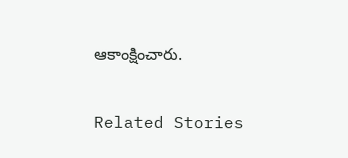ఆకాంక్షించారు.

Related Stories